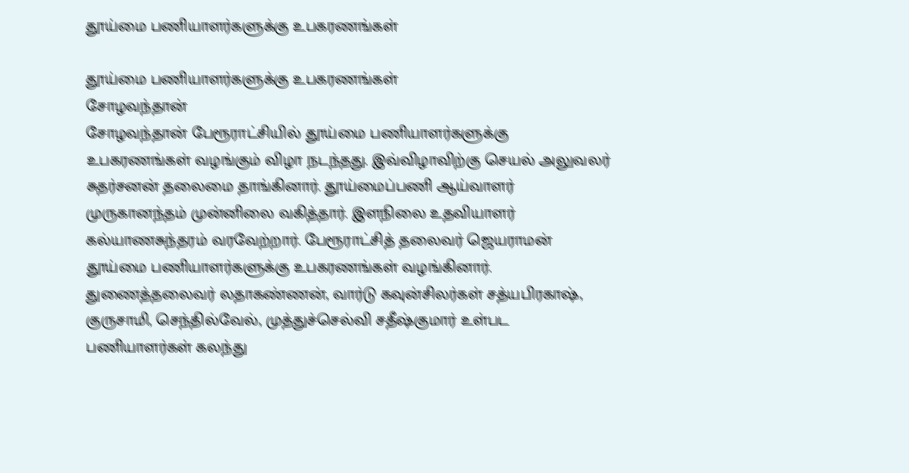தூய்மை பணியாளர்களுக்கு உபகரணங்கள்

தூய்மை பணியாளர்களுக்கு உபகரணங்கள்
சோழவந்தான்
சோழவந்தான் பேரூராட்சியில் தூய்மை பணியாளர்களுக்கு உபகரணங்கள் வழங்கும் விழா நடந்தது. இவ்விழாவிற்கு செயல் அலுவலர் சுதர்சனன் தலைமை தாங்கினார். தூய்மைப்பணி ஆய்வாளர் முருகானந்தம் முன்னிலை வகித்தார். இளநிலை உதவியாளர் கல்யாணசுந்தரம் வரவேற்றார். பேரூராட்சித் தலைவர் ஜெயராமன் தூய்மை பணியாளர்களுக்கு உபகரணங்கள் வழங்கினார். துணைத்தலைவர் லதாகண்ணன், வார்டு கவுன்சிலர்கள் சத்யபிரகாஷ், குருசாமி, செந்தில்வேல், முத்துச்செல்வி சதீஷ்குமார் உள்பட பணியாளர்கள் கலந்து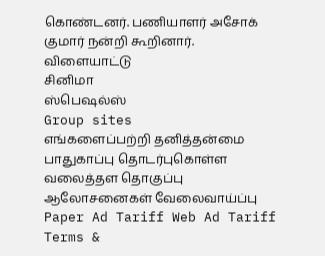கொண்டனர். பணியாளர் அசோக் குமார் நன்றி கூறினார்.
விளையாட்டு
சினிமா
ஸ்பெஷல்ஸ்
Group sites
எங்களைப்பற்றி தனித்தன்மை பாதுகாப்பு தொடர்புகொள்ள வலைத்தள தொகுப்பு ஆலோசனைகள் வேலைவாய்ப்பு
Paper Ad Tariff Web Ad Tariff Terms &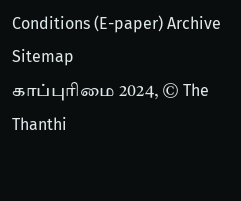Conditions (E-paper) Archive Sitemap
காப்புரிமை 2024, © The Thanthi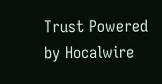Trust Powered by Hocalwire